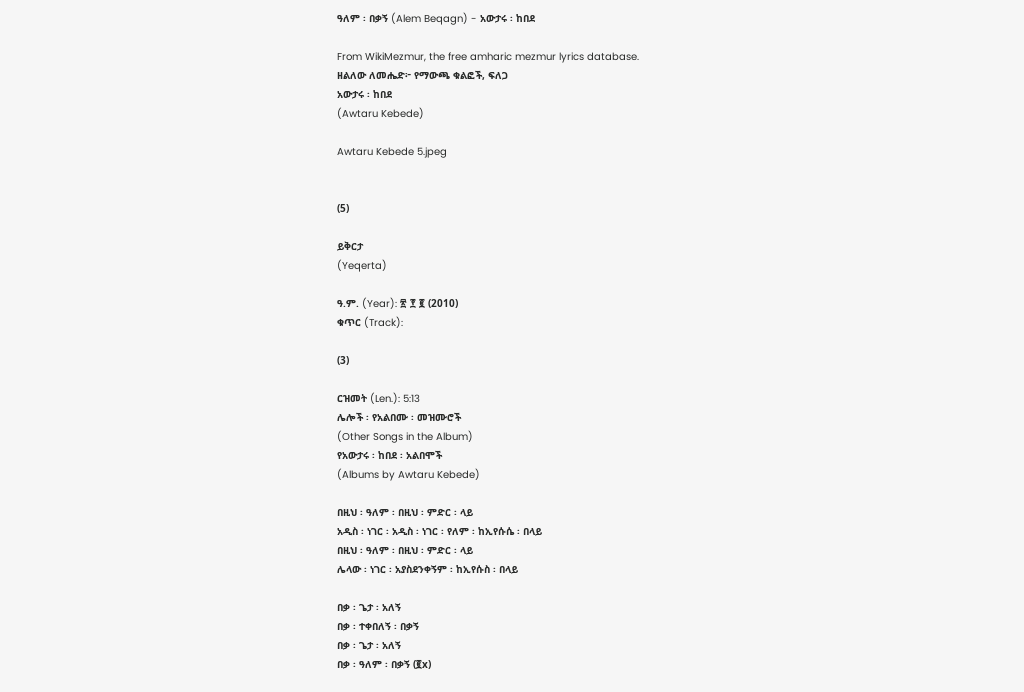ዓለም ፡ በቃኝ (Alem Beqagn) - አውታሩ ፡ ከበደ

From WikiMezmur, the free amharic mezmur lyrics database.
ዘልለው ለመሔድ፦ የማውጫ ቁልፎች, ፍለጋ
አውታሩ ፡ ከበደ
(Awtaru Kebede)

Awtaru Kebede 5.jpeg


(5)

ይቅርታ
(Yeqerta)

ዓ.ም. (Year): ፳ ፻ ፪ (2010)
ቁጥር (Track):

(3)

ርዝመት (Len.): 5:13
ሌሎች ፡ የአልበሙ ፡ መዝሙሮች
(Other Songs in the Album)
የአውታሩ ፡ ከበደ ፡ አልበሞች
(Albums by Awtaru Kebede)

በዚህ ፡ ዓለም ፡ በዚህ ፡ ምድር ፡ ላይ
አዲስ ፡ ነገር ፡ አዲስ ፡ ነገር ፡ የለም ፡ ከኢየሱሴ ፡ በላይ
በዚህ ፡ ዓለም ፡ በዚህ ፡ ምድር ፡ ላይ
ሌላው ፡ ነገር ፡ አያስደንቀኝም ፡ ከኢየሱስ ፡ በላይ

በቃ ፡ ጌታ ፡ አለኝ
በቃ ፡ ተቀበለኝ ፡ በቃኝ
በቃ ፡ ጌታ ፡ አለኝ
በቃ ፡ ዓለም ፡ በቃኝ (፪x)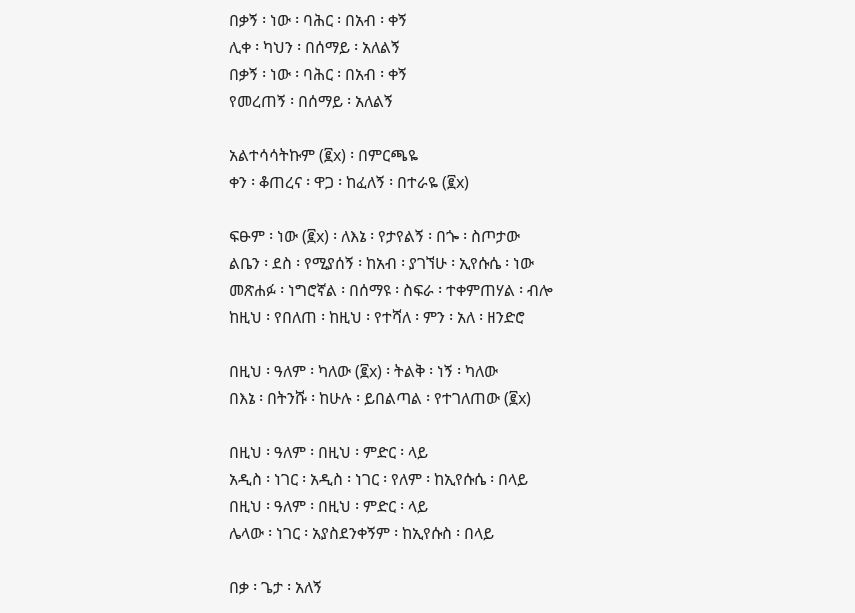በቃኝ ፡ ነው ፡ ባሕር ፡ በአብ ፡ ቀኝ
ሊቀ ፡ ካህን ፡ በሰማይ ፡ አለልኝ
በቃኝ ፡ ነው ፡ ባሕር ፡ በአብ ፡ ቀኝ
የመረጠኝ ፡ በሰማይ ፡ አለልኝ

አልተሳሳትኩም (፪x) ፡ በምርጫዬ
ቀን ፡ ቆጠረና ፡ ዋጋ ፡ ከፈለኝ ፡ በተራዬ (፪x)

ፍፁም ፡ ነው (፪x) ፡ ለእኔ ፡ የታየልኝ ፡ በጐ ፡ ስጦታው
ልቤን ፡ ደስ ፡ የሚያሰኝ ፡ ከአብ ፡ ያገኘሁ ፡ ኢየሱሴ ፡ ነው
መጽሐፉ ፡ ነግሮኛል ፡ በሰማዩ ፡ ስፍራ ፡ ተቀምጠሃል ፡ ብሎ
ከዚህ ፡ የበለጠ ፡ ከዚህ ፡ የተሻለ ፡ ምን ፡ አለ ፡ ዘንድሮ

በዚህ ፡ ዓለም ፡ ካለው (፪x) ፡ ትልቅ ፡ ነኝ ፡ ካለው
በእኔ ፡ በትንሹ ፡ ከሁሉ ፡ ይበልጣል ፡ የተገለጠው (፪x)

በዚህ ፡ ዓለም ፡ በዚህ ፡ ምድር ፡ ላይ
አዲስ ፡ ነገር ፡ አዲስ ፡ ነገር ፡ የለም ፡ ከኢየሱሴ ፡ በላይ
በዚህ ፡ ዓለም ፡ በዚህ ፡ ምድር ፡ ላይ
ሌላው ፡ ነገር ፡ አያስደንቀኝም ፡ ከኢየሱስ ፡ በላይ

በቃ ፡ ጌታ ፡ አለኝ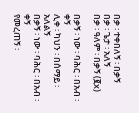በቃ ፡ ተቀበለኝ ፡ በቃኝ
በቃ ፡ ጌታ ፡ አለኝ
በቃ ፡ ዓለም ፡ በቃኝ (፪x)

በቃኝ ፡ ነው ፡ ባሕር ፡ በአብ ፡ ቀኝ
ሊቀ ፡ ካህን ፡ በሰማይ ፡ አለልኝ
በቃኝ ፡ ነው ፡ ባሕር ፡ በአብ ፡ ቀኝ
የመረጠኝ ፡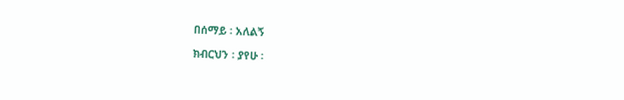በሰማይ ፡ አለልኝ

ክብርህን ፡ ያየሁ ፡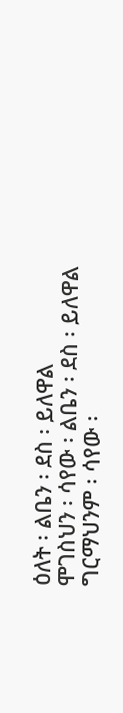ዕለት ፡ ልቤን ፡ ደስ ፡ ይለዋል
ሞገስህን ፡ ሳየው ፡ ልቤን ፡ ደስ ፡ ይለዋል
ግርማህንም ፡ ሳየው ፡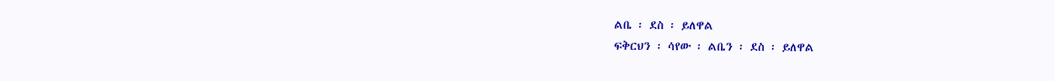ልቤ ፡ ደስ ፡ ይለዋል
ፍቅርህን ፡ ሳየው ፡ ልቤን ፡ ደስ ፡ ይለዋል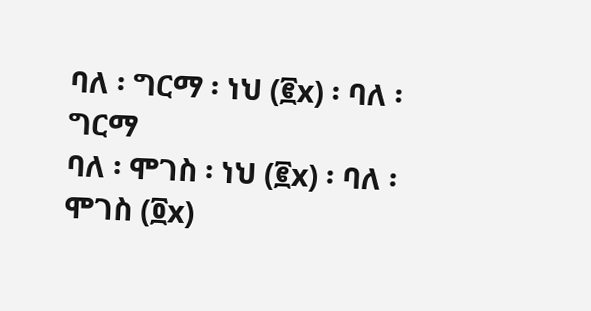ባለ ፡ ግርማ ፡ ነህ (፪x) ፡ ባለ ፡ ግርማ
ባለ ፡ ሞገስ ፡ ነህ (፪x) ፡ ባለ ፡ ሞገስ (፬x)